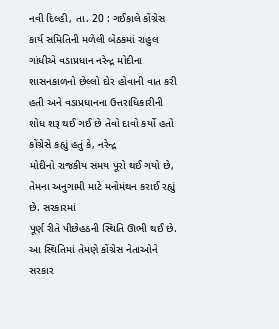નવી દિલ્હી, તા. 20 : ગઈકાલે કોંગ્રેસ કાર્ય સમિતિની મળેલી બેઠકમાં રાહુલ ગાંધીએ વડાપ્રધાન નરેન્દ્ર મોદીના શાસનકાળનો છેલ્લો દોર હોવાની વાત કરી હતી અને વડાપ્રધાનના ઉત્તરાધિકારીની શોધ શરૂ થઈ ગઈ છે તેવો દાવો કર્યો હતો
કોંગ્રેસે કહ્યું હતું કે, નરેન્દ્ર
મોદીનો રાજકીય સમય પૂરો થઈ ગયો છે, તેમના અનુગામી માટે મનોમંથન કરાઈ રહ્યું છે. સરકારમાં
પૂર્ણ રીતે પીછેહઠની સ્થિતિ ઊભી થઈ છે. આ સ્થિતિમાં તેમણે કોંગ્રેસ નેતાઓને સરકાર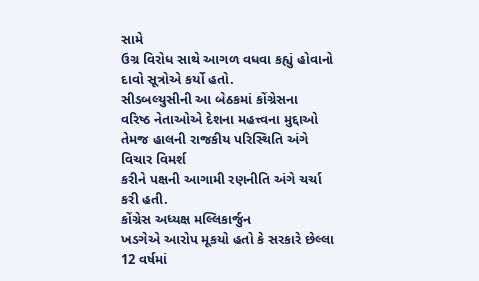સામે
ઉગ્ર વિરોધ સાથે આગળ વધવા કહ્યું હોવાનો દાવો સૂત્રોએ કર્યો હતો.
સીડબલ્યુસીની આ બેઠકમાં કોંગ્રેસના
વરિષ્ઠ નેતાઓએ દેશના મહત્ત્વના મુદ્દાઓ તેમજ હાલની રાજકીય પરિસ્થિતિ અંગે વિચાર વિમર્શ
કરીને પક્ષની આગામી રણનીતિ અંગે ચર્ચા કરી હતી.
કોંગ્રેસ અધ્યક્ષ મલ્લિકાર્જુન
ખડગેએ આરોપ મૂકયો હતો કે સરકારે છેલ્લા 12 વર્ષમાં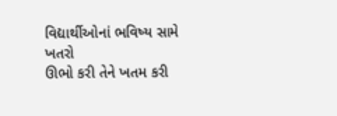વિદ્યાર્થીઓનાં ભવિષ્ય સામે ખતરો
ઊભો કરી તેને ખતમ કરી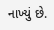નાખ્યું છે.